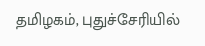தமிழகம், புதுச்சேரியில்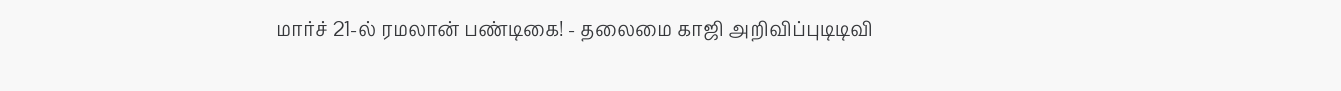மார்ச் 21-ல் ரமலான் பண்டிகை! - தலைமை காஜி அறிவிப்புடிடிவி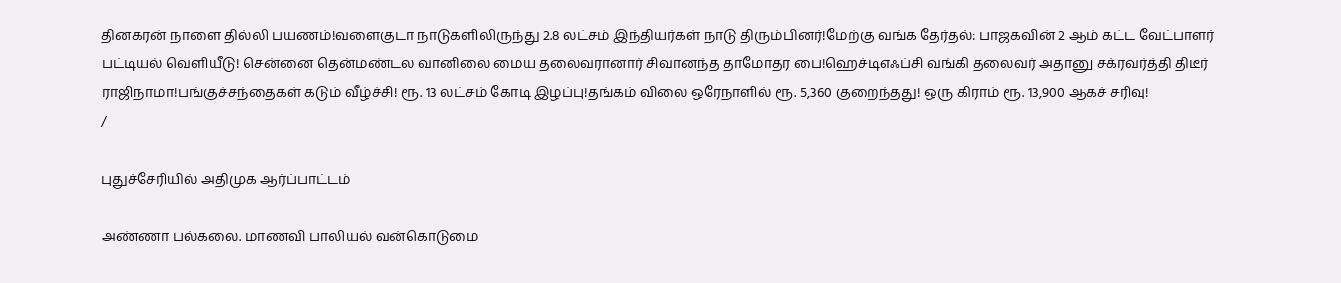தினகரன் நாளை தில்லி பயணம்!வளைகுடா நாடுகளிலிருந்து 2.8 லட்சம் இந்தியர்கள் நாடு திரும்பினர்!மேற்கு வங்க தேர்தல்: பாஜகவின் 2 ஆம் கட்ட வேட்பாளர் பட்டியல் வெளியீடு! சென்னை தென்மண்டல வானிலை மைய தலைவரானார் சிவானந்த தாமோதர பை!ஹெச்டிஎஃப்சி வங்கி தலைவர் அதானு சக்ரவர்த்தி திடீர் ராஜிநாமா!பங்குச்சந்தைகள் கடும் வீழ்ச்சி! ரூ. 13 லட்சம் கோடி இழப்பு!தங்கம் விலை ஒரேநாளில் ரூ. 5,360 குறைந்தது! ஒரு கிராம் ரூ. 13,900 ஆகச் சரிவு!
/

புதுச்சேரியில் அதிமுக ஆர்ப்பாட்டம்

அண்ணா பல்கலை. மாணவி பாலியல் வன்கொடுமை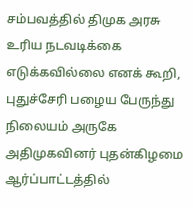சம்பவத்தில் திமுக அரசு உரிய நடவடிக்கை எடுக்கவில்லை எனக் கூறி, புதுச்சேரி பழைய பேருந்து நிலையம் அருகே அதிமுகவினர் புதன்கிழமை ஆர்ப்பாட்டத்தில்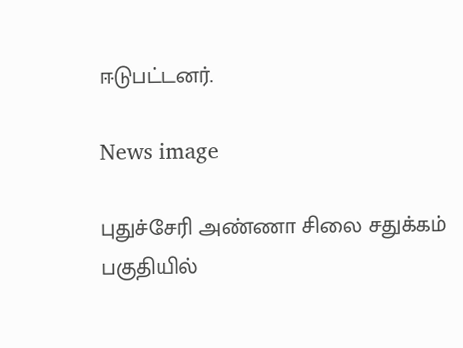ஈடுபட்டனர்.

News image

புதுச்சேரி அண்ணா சிலை சதுக்கம் பகுதியில்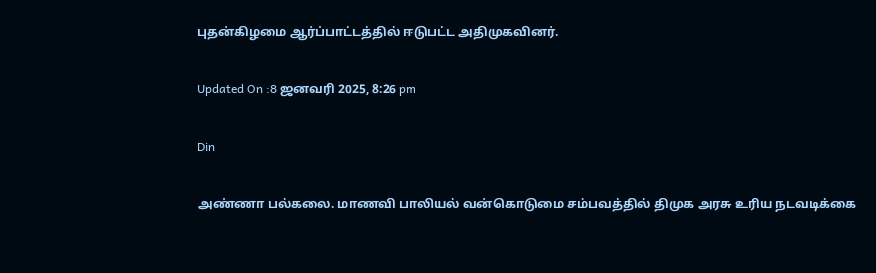புதன்கிழமை ஆர்ப்பாட்டத்தில் ஈடுபட்ட அதிமுகவினர்.

Updated On :8 ஜனவரி 2025, 8:26 pm

Din

அண்ணா பல்கலை. மாணவி பாலியல் வன்கொடுமை சம்பவத்தில் திமுக அரசு உரிய நடவடிக்கை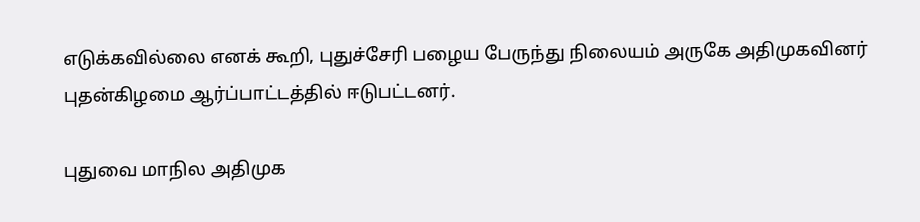எடுக்கவில்லை எனக் கூறி, புதுச்சேரி பழைய பேருந்து நிலையம் அருகே அதிமுகவினர் புதன்கிழமை ஆர்ப்பாட்டத்தில் ஈடுபட்டனர்.

புதுவை மாநில அதிமுக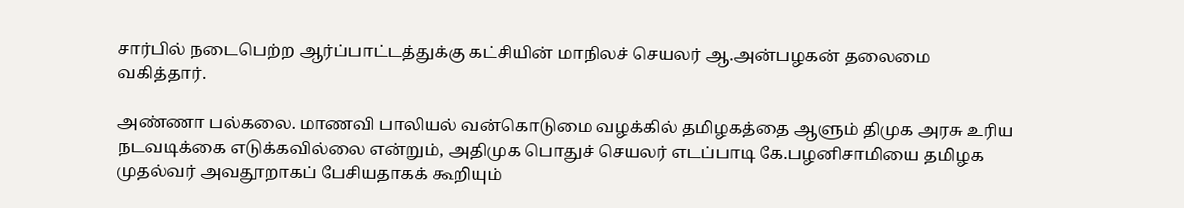சார்பில் நடைபெற்ற ஆர்ப்பாட்டத்துக்கு கட்சியின் மாநிலச் செயலர் ஆ.அன்பழகன் தலைமை வகித்தார்.

அண்ணா பல்கலை. மாணவி பாலியல் வன்கொடுமை வழக்கில் தமிழகத்தை ஆளும் திமுக அரசு உரிய நடவடிக்கை எடுக்கவில்லை என்றும், அதிமுக பொதுச் செயலர் எடப்பாடி கே.பழனிசாமியை தமிழக முதல்வர் அவதூறாகப் பேசியதாகக் கூறியும்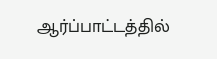ஆர்ப்பாட்டத்தில்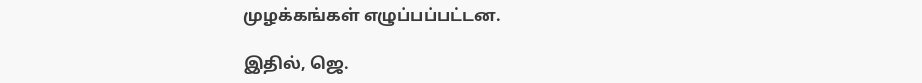முழக்கங்கள் எழுப்பப்பட்டன.

இதில், ஜெ.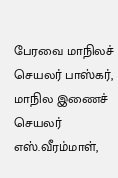பேரவை மாநிலச் செயலர் பாஸ்கர், மாநில இணைச் செயலர் எஸ்.வீரம்மாள்,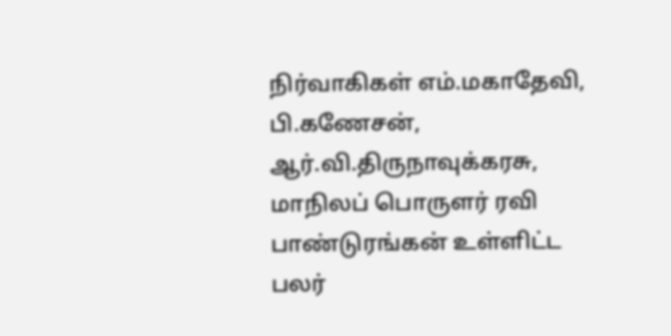நிர்வாகிகள் எம்.மகாதேவி, பி.கணேசன், ஆர்.வி.திருநாவுக்கரசு, மாநிலப் பொருளர் ரவி பாண்டுரங்கன் உள்ளிட்ட பலர்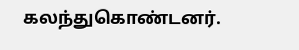கலந்துகொண்டனர்.